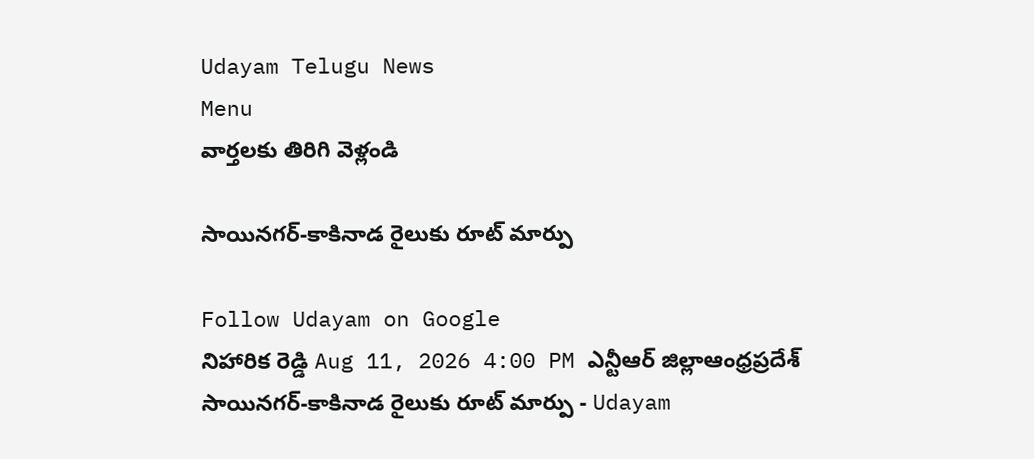Udayam Telugu News
Menu
వార్తలకు తిరిగి వెళ్లండి

సాయినగర్‌-కాకినాడ రైలుకు రూట్‌ మార్పు

Follow Udayam on Google
నిహారిక రెడ్డి Aug 11, 2026 4:00 PM ఎన్టీఆర్ జిల్లాఆంధ్రప్రదేశ్
సాయినగర్‌-కాకినాడ రైలుకు రూట్‌ మార్పు - Udayam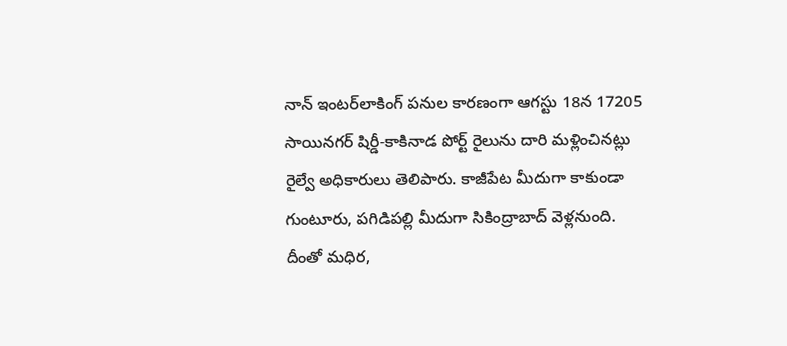నాన్‌ ఇంటర్‌లాకింగ్‌ పనుల కారణంగా ఆగస్టు 18న 17205 సాయినగర్‌ షిర్డీ-కాకినాడ పోర్ట్‌ రైలును దారి మళ్లించినట్లు రైల్వే అధికారులు తెలిపారు. కాజీపేట మీదుగా కాకుండా గుంటూరు, పగిడిపల్లి మీదుగా సికింద్రాబాద్‌ వెళ్లనుంది. దీంతో మధిర,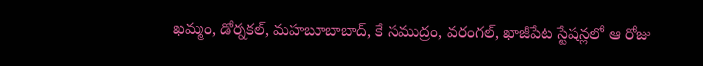ఖమ్మం, డోర్నకల్, మహబూబాబాద్, కే సముద్రం, వరంగల్, ఖాజీపేట స్టేషన్లలో ఆ రోజు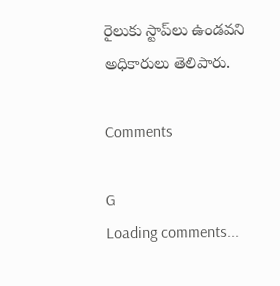రైలుకు స్టాప్‌లు ఉండవని అధికారులు తెలిపారు.

Comments

G
Loading comments...